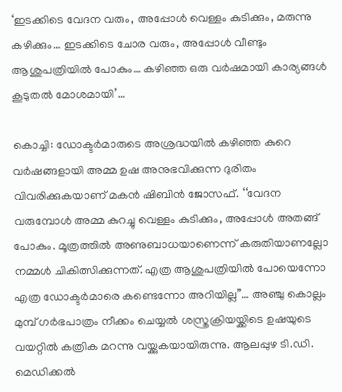‘ഇടക്കിടെ വേദന വരും, അപ്പോൾ വെള്ളം കുടിക്കും, മരുന്നു കഴിക്കും… ഇടക്കിടെ ചോര വരും, അപ്പോൾ വീണ്ടും ആശുപത്രിയിൽ പോകും… കഴിഞ്ഞ ഒരു വർഷമായി കാര്യങ്ങൾ കൂടുതൽ മോശമായി’…

കൊച്ചി: ഡോക്ടർമാരുടെ അശ്രദ്ധയിൽ കഴിഞ്ഞ കുറെ വർഷങ്ങളായി അമ്മ ഉഷ അനുഭവിക്കുന്ന ദുരിതം വിവരിക്കുകയാണ് മകൻ ഷിബിൻ ജോസഫ്. ‘‘വേദന വരുമ്പോൾ അമ്മ കുറച്ചു വെള്ളം കുടിക്കും, അപ്പോൾ അതങ്ങ് പോകും. മൂത്രത്തിൽ അണുബാധയാണെന്ന് കരുതിയാണല്ലോ നമ്മൾ ചികിത്സിക്കുന്നത്. എത്ര ആശുപത്രിയിൽ പോയെന്നോ എത്ര ഡോക്ടർമാരെ കണ്ടെന്നോ അറിയില്ല’’… അഞ്ചു കൊല്ലം മുമ്പ് ഗർഭപാത്രം നീക്കം ചെയ്യൽ ശസ്ത്രക്രിയയ്ക്കിടെ ഉഷയുടെ വയറ്റിൽ കത്രിക മറന്നു വയ്ക്കുകയായിരുന്നു. ആലപ്പുഴ ടി.ഡി. മെഡിക്കൽ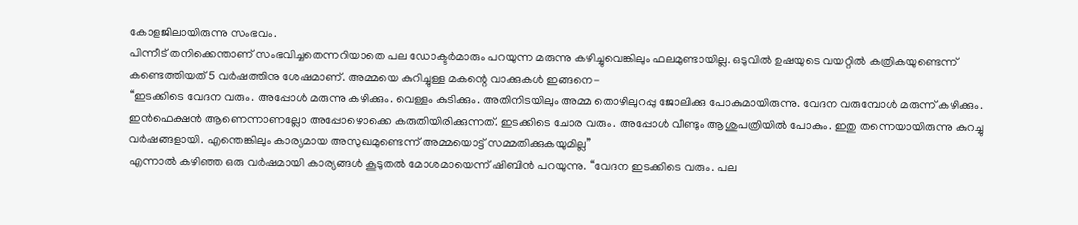കോളജിലായിരുന്നു സംഭവം.
പിന്നീട് തനിക്കെന്താണ് സംഭവിച്ചതെന്നറിയാതെ പല ഡോക്ടർമാരും പറയുന്ന മരുന്നു കഴിച്ചുവെങ്കിലും ഫലമുണ്ടായില്ല. ഒടുവിൽ ഉഷയുടെ വയറ്റിൽ കത്രികയുണ്ടെന്ന് കണ്ടെത്തിയത് 5 വർഷത്തിനു ശേഷമാണ്. അമ്മയെ കുറിച്ചുള്ള മകന്റെ വാക്കുകൾ ഇങ്ങനെ-
‘‘ഇടക്കിടെ വേദന വരും. അപ്പോൾ മരുന്നു കഴിക്കും. വെള്ളം കുടിക്കും. അതിനിടയിലും അമ്മ തൊഴിലുറപ്പു ജോലിക്കു പോകുമായിരുന്നു. വേദന വരുമ്പോൾ മരുന്ന് കഴിക്കും. ഇൻഫെക്ഷൻ ആണെന്നാണല്ലോ അപ്പോഴൊക്കെ കരുതിയിരിക്കുന്നത്. ഇടക്കിടെ ചോര വരും. അപ്പോൾ വീണ്ടും ആശുപത്രിയിൽ പോകും. ഇതു തന്നെയായിരുന്നു കുറച്ചു വർഷങ്ങളായി. എന്തെങ്കിലും കാര്യമായ അസുഖമുണ്ടെന്ന് അമ്മയൊട്ട് സമ്മതിക്കുകയുമില്ല’’
എന്നാൽ കഴിഞ്ഞ ഒരു വർഷമായി കാര്യങ്ങൾ കൂടുതൽ മോശമായെന്ന് ഷിബിൻ പറയുന്നു. ‘‘വേദന ഇടക്കിടെ വരും. പല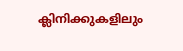ക്ലിനിക്കുകളിലും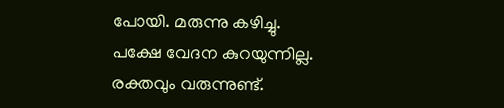പോയി. മരുന്നു കഴിച്ചു. പക്ഷേ വേദന കുറയുന്നില്ല. രക്തവും വരുന്നുണ്ട്.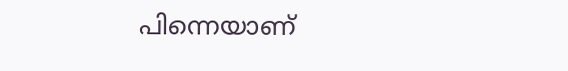പിന്നെയാണ്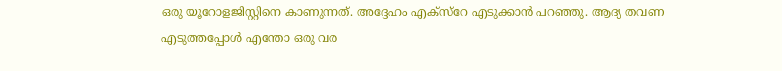ഒരു യൂറോളജിസ്റ്റിനെ കാണുന്നത്. അദ്ദേഹം എക്സ്റേ എടുക്കാൻ പറഞ്ഞു. ആദ്യ തവണ എടുത്തപ്പോൾ എന്തോ ഒരു വര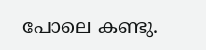പോലെ കണ്ടു.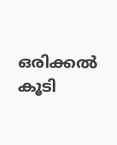ഒരിക്കൽ കൂടി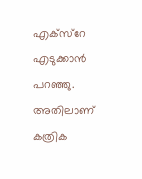എക്സ്റേ എടുക്കാൻ പറഞ്ഞു. അതിലാണ് കത്രിക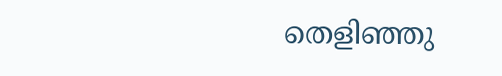തെളിഞ്ഞു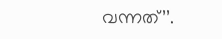വന്നത്’’.